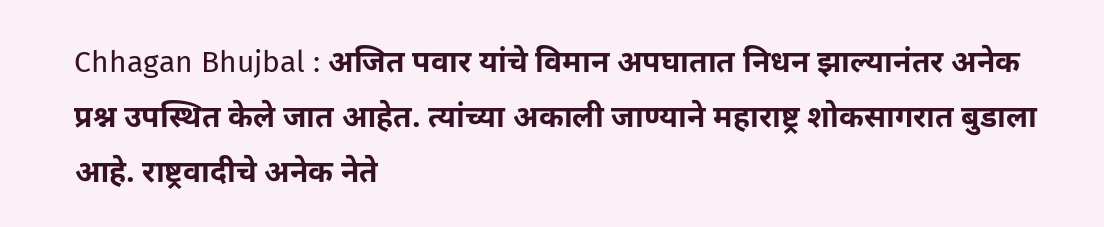Chhagan Bhujbal : अजित पवार यांचे विमान अपघातात निधन झाल्यानंतर अनेक प्रश्न उपस्थित केले जात आहेत. त्यांच्या अकाली जाण्याने महाराष्ट्र शोकसागरात बुडाला आहे. राष्ट्रवादीचे अनेक नेते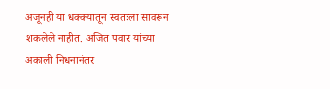अजूनही या धक्क्यातून स्वतःला सावरून शकलेले नाहीत. अजित पवार यांच्या अकाली निधनानंतर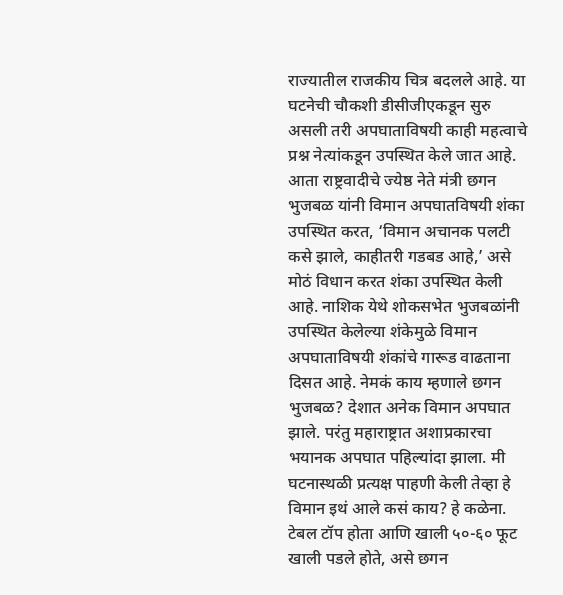राज्यातील राजकीय चित्र बदलले आहे. या घटनेची चौकशी डीसीजीएकडून सुरु असली तरी अपघाताविषयी काही महत्वाचे प्रश्न नेत्यांकडून उपस्थित केले जात आहे. आता राष्ट्रवादीचे ज्येष्ठ नेते मंत्री छगन भुजबळ यांनी विमान अपघातविषयी शंका उपस्थित करत, ‘विमान अचानक पलटी कसे झाले, काहीतरी गडबड आहे,’ असे मोठं विधान करत शंका उपस्थित केली आहे. नाशिक येथे शोकसभेत भुजबळांनी उपस्थित केलेल्या शंकेमुळे विमान अपघाताविषयी शंकांचे गारूड वाढताना दिसत आहे. नेमकं काय म्हणाले छगन भुजबळ? देशात अनेक विमान अपघात झाले. परंतु महाराष्ट्रात अशाप्रकारचा भयानक अपघात पहिल्यांदा झाला. मी घटनास्थळी प्रत्यक्ष पाहणी केली तेव्हा हे विमान इथं आले कसं काय? हे कळेना. टेबल टॉप होता आणि खाली ५०-६० फूट खाली पडले होते, असे छगन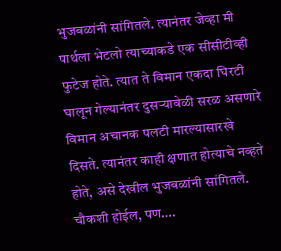भुजबळांनी सांगितले. त्यानंतर जेव्हा मी पार्थला भेटलो त्याच्याकडे एक सीसीटीव्ही फुटेज होते. त्यात ते विमान एकदा घिरटी घालून गेल्यानंतर दुसऱ्यावेळी सरळ असणारे विमान अचानक पलटी मारल्यासारखे दिसते. त्यानंतर काही क्षणात होत्याचे नव्हते होते, असे देखील भुजबळांनी सांगितले. चौकशी होईल, पण….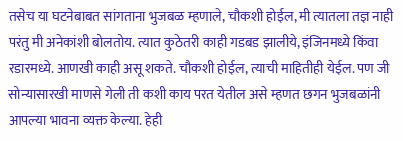तसेच या घटनेबाबत सांगताना भुजबळ म्हणाले, चौकशी होईल, मी त्यातला तज्ञ नाही परंतु मी अनेकांशी बोलतोय. त्यात कुठेतरी काही गडबड झालीये, इंजिनमध्ये किंवा रडारमध्ये. आणखी काही असू शकते. चौकशी होईल, त्याची माहितीही येईल. पण जी सोन्यासारखी माणसे गेली ती कशी काय परत येतील असे म्हणत छगन भुजबळांनी आपल्या भावना व्यक्त केल्या. हेही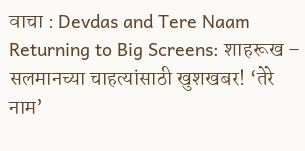वाचा : Devdas and Tere Naam Returning to Big Screens: शाहरूख – सलमानच्या चाहत्यांसाठी खुशखबर! ‘तेरे नाम’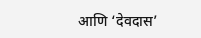आणि ‘देवदास’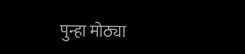पुन्हा मोठ्या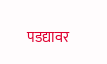पडद्यावर